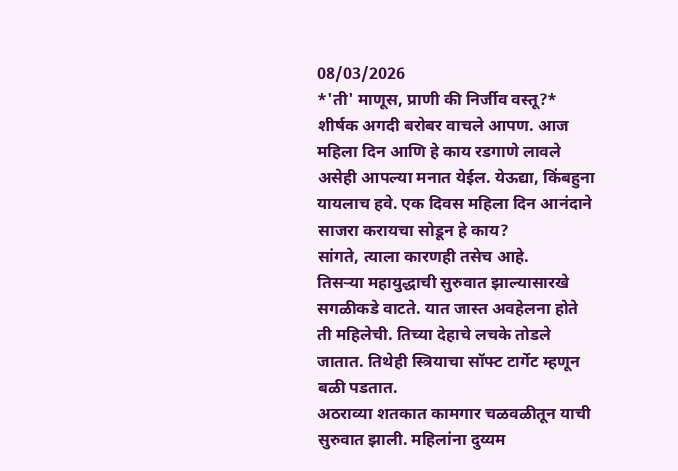08/03/2026
*'ती' माणूस, प्राणी की निर्जीव वस्तू?*
शीर्षक अगदी बरोबर वाचले आपण. आज महिला दिन आणि हे काय रडगाणे लावले असेही आपल्या मनात येईल. येऊद्या, किंबहुना यायलाच हवे. एक दिवस महिला दिन आनंदाने साजरा करायचा सोडून हे काय?
सांगते, त्याला कारणही तसेच आहे.
तिसऱ्या महायुद्धाची सुरुवात झाल्यासारखे सगळीकडे वाटते. यात जास्त अवहेलना होते ती महिलेची. तिच्या देहाचे लचके तोडले जातात. तिथेही स्त्रियाचा सॉफ्ट टार्गेट म्हणून बळी पडतात.
अठराव्या शतकात कामगार चळवळीतून याची सुरुवात झाली. महिलांना दुय्यम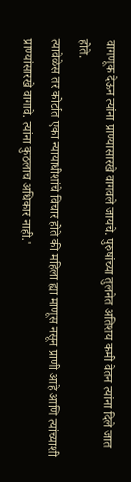वागणूक देऊन त्यांना प्राण्यासारखे वागवले जायचे. पुरुषांच्या तुलनेत अतिशय कमी वेतन त्यांना दिले जात होते.
त्यावेळेस तर कोर्टात एका न्यायाधीशांचे विचार होते की महिला ह्या माणूस नसून प्राणी आहे आणि त्यांच्याशी प्राण्यांसारखे वागावे. त्यांना कुठलाच अधिकार नाही.'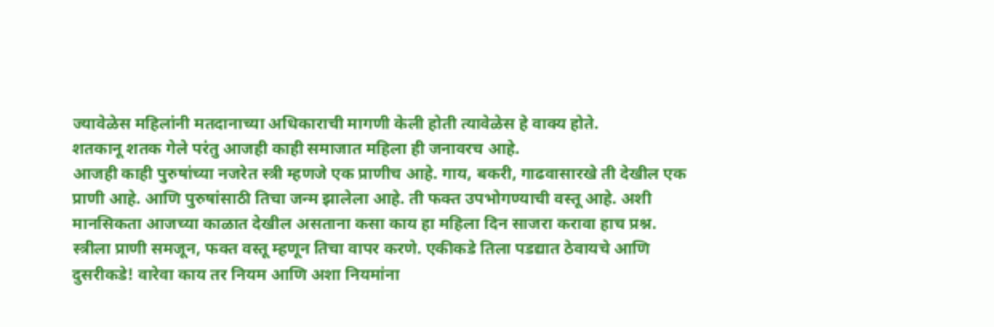ज्यावेळेस महिलांनी मतदानाच्या अधिकाराची मागणी केली होती त्यावेळेस हे वाक्य होते.
शतकानू शतक गेले परंतु आजही काही समाजात महिला ही जनावरच आहे.
आजही काही पुरुषांच्या नजरेत स्त्री म्हणजे एक प्राणीच आहे. गाय, बकरी, गाढवासारखे ती देखील एक प्राणी आहे. आणि पुरुषांसाठी तिचा जन्म झालेला आहे. ती फक्त उपभोगण्याची वस्तू आहे. अशी मानसिकता आजच्या काळात देखील असताना कसा काय हा महिला दिन साजरा करावा हाच प्रश्न.
स्त्रीला प्राणी समजून, फक्त वस्तू म्हणून तिचा वापर करणे. एकीकडे तिला पडद्यात ठेवायचे आणि दुसरीकडे! वारेवा काय तर नियम आणि अशा नियमांना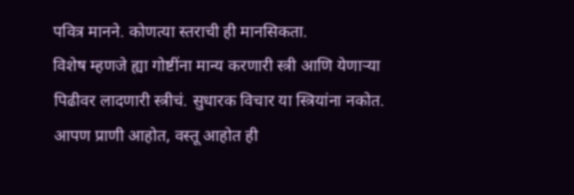पवित्र मानने. कोणत्या स्तराची ही मानसिकता.
विशेष म्हणजे ह्या गोष्टींना मान्य करणारी स्त्री आणि येणाऱ्या पिढीवर लादणारी स्त्रीचं. सुधारक विचार या स्त्रियांना नकोत. आपण प्राणी आहोत, वस्तू आहोत ही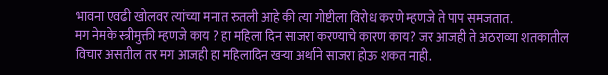भावना एवढी खोलवर त्यांच्या मनात रुतली आहे की त्या गोष्टीला विरोध करणे म्हणजे ते पाप समजतात.
मग नेमके स्त्रीमुक्ती म्हणजे काय ? हा महिला दिन साजरा करण्याचे कारण काय? जर आजही ते अठराव्या शतकातील विचार असतील तर मग आजही हा महिलादिन खऱ्या अर्थाने साजरा होऊ शकत नाही.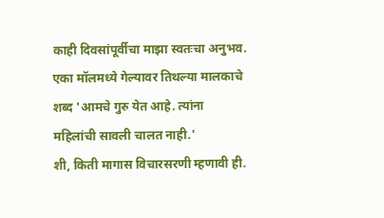काही दिवसांपूर्वीचा माझा स्वतःचा अनुभव.
एका मॉलमध्ये गेल्यावर तिथल्या मालकाचे शब्द 'आमचे गुरु येत आहे. त्यांना महिलांची सावली चालत नाही.'
शी, किती मागास विचारसरणी म्हणावी ही.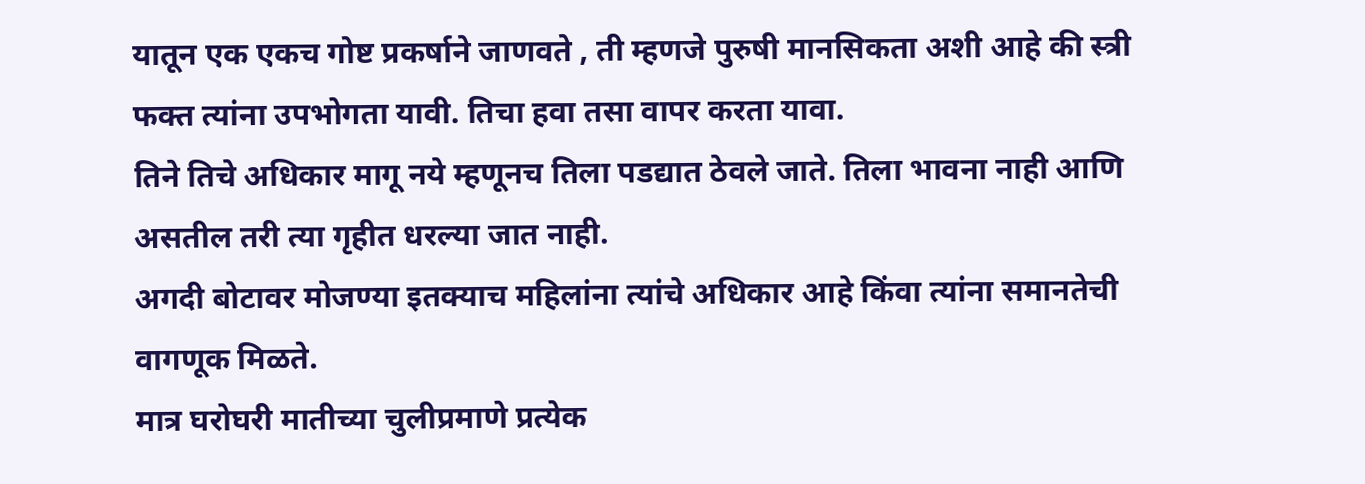यातून एक एकच गोष्ट प्रकर्षाने जाणवते , ती म्हणजे पुरुषी मानसिकता अशी आहे की स्त्री फक्त त्यांना उपभोगता यावी. तिचा हवा तसा वापर करता यावा.
तिने तिचे अधिकार मागू नये म्हणूनच तिला पडद्यात ठेवले जाते. तिला भावना नाही आणि असतील तरी त्या गृहीत धरल्या जात नाही.
अगदी बोटावर मोजण्या इतक्याच महिलांना त्यांचे अधिकार आहे किंवा त्यांना समानतेची वागणूक मिळते.
मात्र घरोघरी मातीच्या चुलीप्रमाणे प्रत्येक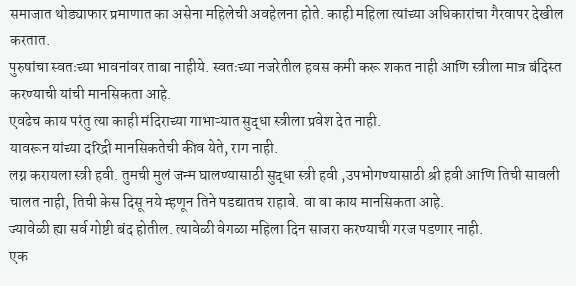समाजात थोड्याफार प्रमाणात का असेना महिलेची अवहेलना होते. काही महिला त्यांच्या अधिकारांचा गैरवापर देखील करतात.
पुरुषांचा स्वतःच्या भावनांवर ताबा नाहीये. स्वतःच्या नजरेतील हवस कमी करू शकत नाही आणि स्त्रीला मात्र बंदिस्त करण्याची यांची मानसिकता आहे.
एवढेच काय परंतु त्या काही मंदिराच्या गाभाऱ्यात सुद्धा स्त्रीला प्रवेश देत नाही.
यावरून यांच्या दरिद्री मानसिकतेची कीव येते, राग नाही.
लग्न करायला स्त्री हवी. तुमची मुलं जन्म घालण्यासाठी सुद्धा स्त्री हवी ,उपभोगण्यासाठी श्री हवी आणि तिची सावली चालत नाही, तिची केस दिसू नये म्हणून तिने पडद्यातच राहावे. वा वा काय मानसिकता आहे.
ज्यावेळी ह्या सर्व गोष्टी बंद होतील. त्यावेळी वेगळा महिला दिन साजरा करण्याची गरज पडणार नाही.
एक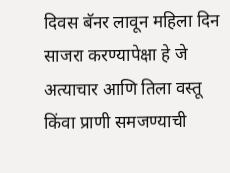दिवस बॅनर लावून महिला दिन साजरा करण्यापेक्षा हे जे अत्याचार आणि तिला वस्तू किंवा प्राणी समजण्याची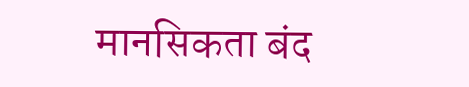मानसिकता बंद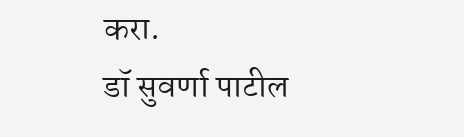करा.
डॉ सुवर्णा पाटील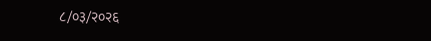८/०३/२०२६